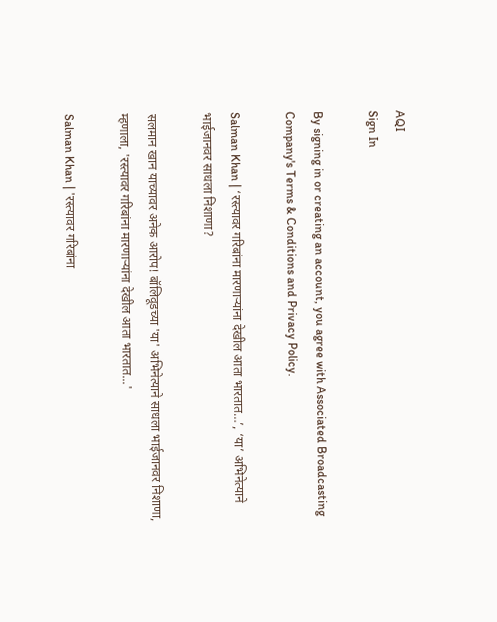AQI
Sign In

By signing in or creating an account, you agree with Associated Broadcasting Company's Terms & Conditions and Privacy Policy.

Salman Khan | ‘रस्त्यावर गरिबांना मारणाऱ्यांना देखील आता भारतात…’, ‘या’ अभिनेत्याने भाईजानवर साधला निशाणा?

सलमान खान याच्यावर अनेक आरोप! बॉलिवूडच्या 'या' अभिनेत्याने साधला भाईजानवर निशाणा, म्हणाला, 'रस्त्यावर गरिबांना मारणाऱ्यांना देखील आता भारतात...'

Salman Khan | 'रस्त्यावर गरिबांना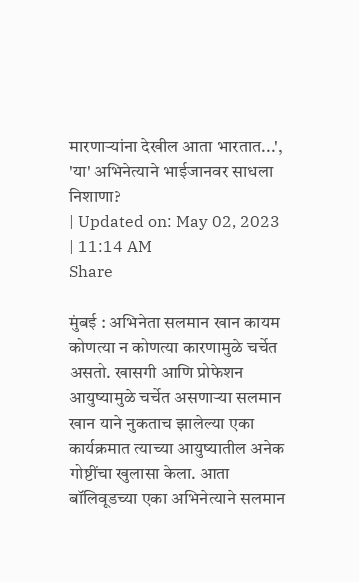मारणाऱ्यांना देखील आता भारतात...', 'या' अभिनेत्याने भाईजानवर साधला निशाणा?
| Updated on: May 02, 2023 | 11:14 AM
Share

मुंबई : अभिनेता सलमान खान कायम कोणत्या न कोणत्या कारणामुळे चर्चेत असतो. खासगी आणि प्रोफेशन आयुष्यामुळे चर्चेत असणाऱ्या सलमान खान याने नुकताच झालेल्या एका कार्यक्रमात त्याच्या आयुष्यातील अनेक गोष्टींचा खुलासा केला. आता बॉलिवूडच्या एका अभिनेत्याने सलमान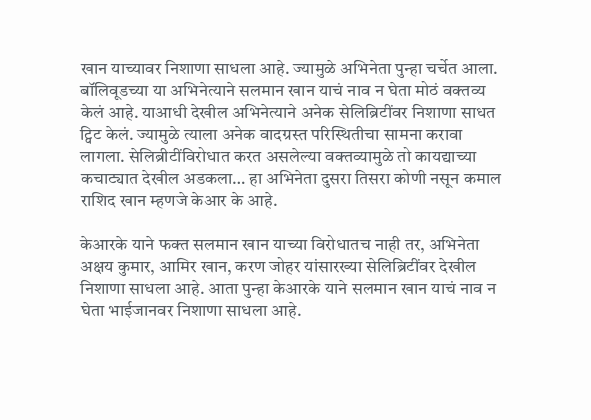खान याच्यावर निशाणा साधला आहे. ज्यामुळे अभिनेता पुन्हा चर्चेत आला. बॉलिवूडच्या या अभिनेत्याने सलमान खान याचं नाव न घेता मोठं वक्तव्य केलं आहे. याआधी देखील अभिनेत्याने अनेक सेलिब्रिटींवर निशाणा साधत ट्विट केलं. ज्यामुळे त्याला अनेक वादग्रस्त परिस्थितीचा सामना करावा लागला. सेलिब्रीटींविरोधात करत असलेल्या वक्तव्यामुळे तो कायद्याच्या कचाट्यात देखील अडकला… हा अभिनेता दुसरा तिसरा कोणी नसून कमाल राशिद खान म्हणजे केआर के आहे.

केआरके याने फक्त सलमान खान याच्या विरोधातच नाही तर, अभिनेता अक्षय कुमार, आमिर खान, करण जोहर यांसारख्या सेलिब्रिटींवर देखील निशाणा साधला आहे. आता पुन्हा केआरके याने सलमान खान याचं नाव न घेता भाईजानवर निशाणा साधला आहे.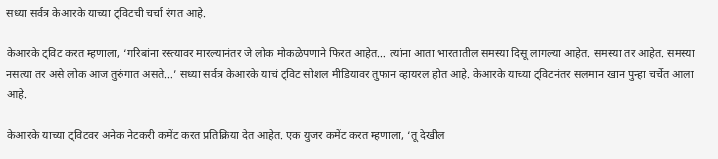सध्या सर्वत्र केआरके याच्या ट्विटची चर्चा रंगत आहे.

केआरके ट्विट करत म्हणाला, ‘गरिबांना रस्त्यावर मारल्यानंतर जे लोक मोकळेपणाने फिरत आहेत… त्यांना आता भारतातील समस्या दिसू लागल्या आहेत. समस्या तर आहेत. समस्या नसत्या तर असे लोक आज तुरुंगात असते…’ सध्या सर्वत्र केआरके याचं ट्विट सोशल मीडियावर तुफान व्हायरल होत आहे. केआरके याच्या ट्विटनंतर सलमान खान पुन्हा चर्चेत आला आहे.

केआरके याच्या ट्विटवर अनेक नेटकरी कमेंट करत प्रतिक्रिया देत आहेत. एक युजर कमेंट करत म्हणाला, ‘तू देखील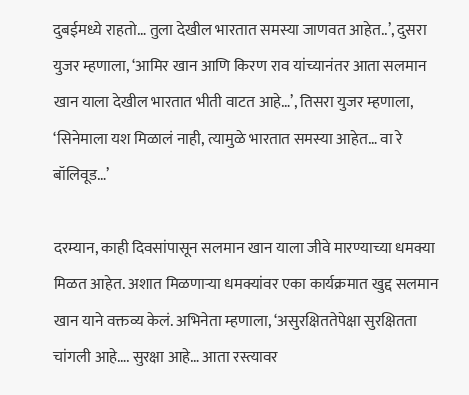दुबईमध्ये राहतो… तुला देखील भारतात समस्या जाणवत आहेत..’, दुसरा युजर म्हणाला, ‘आमिर खान आणि किरण राव यांच्यानंतर आता सलमान खान याला देखील भारतात भीती वाटत आहे…’, तिसरा युजर म्हणाला, ‘सिनेमाला यश मिळालं नाही, त्यामुळे भारतात समस्या आहेत… वा रे बॉलिवूड…’

दरम्यान, काही दिवसांपासून सलमान खान याला जीवे मारण्याच्या धमक्या मिळत आहेत. अशात मिळणाऱ्या धमक्यांवर एका कार्यक्रमात खुद्द सलमान खान याने वक्तव्य केलं. अभिनेता म्हणाला, ‘असुरक्षिततेपेक्षा सुरक्षितता चांगली आहे…. सुरक्षा आहे… आता रस्त्यावर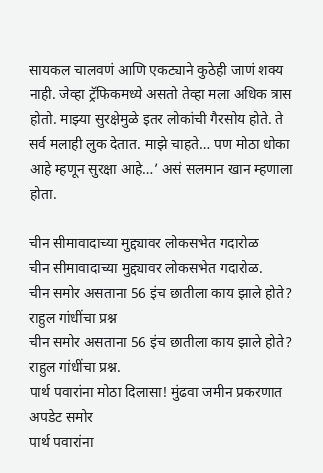सायकल चालवणं आणि एकट्याने कुठेही जाणं शक्य नाही. जेव्हा ट्रॅफिकमध्ये असतो तेव्हा मला अधिक त्रास होतो. माझ्या सुरक्षेमुळे इतर लोकांची गैरसोय होते. ते सर्व मलाही लुक देतात. माझे चाहते… पण मोठा धोका आहे म्हणून सुरक्षा आहे…’ असं सलमान खान म्हणाला होता.

चीन सीमावादाच्या मुद्द्यावर लोकसभेत गदारोळ
चीन सीमावादाच्या मुद्द्यावर लोकसभेत गदारोळ.
चीन समोर असताना 56 इंच छातीला काय झाले होते? राहुल गांधींचा प्रश्न
चीन समोर असताना 56 इंच छातीला काय झाले होते? राहुल गांधींचा प्रश्न.
पार्थ पवारांना मोठा दिलासा! मुंढवा जमीन प्रकरणात अपडेट समोर
पार्थ पवारांना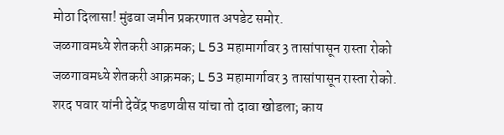मोठा दिलासा! मुंढवा जमीन प्रकरणात अपडेट समोर.
जळगावमध्ये शेतकरी आक्रमक; L 53 महामार्गावर 3 तासांपासून रास्ता रोको
जळगावमध्ये शेतकरी आक्रमक; L 53 महामार्गावर 3 तासांपासून रास्ता रोको.
शरद पवार यांनी देवेंद्र फडणवीस यांचा तो दावा खोडला; काय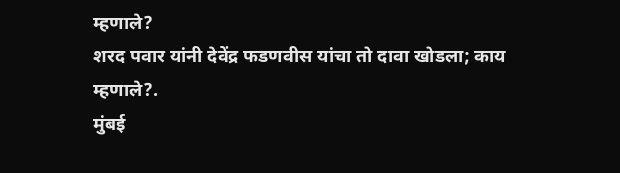म्हणाले?
शरद पवार यांनी देवेंद्र फडणवीस यांचा तो दावा खोडला; काय म्हणाले?.
मुंबई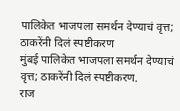पालिकेत भाजपला समर्थन देण्याचं वृत्त; ठाकरेंनी दिलं स्पष्टीकरण
मुंबई पालिकेत भाजपला समर्थन देण्याचं वृत्त; ठाकरेंनी दिलं स्पष्टीकरण.
राज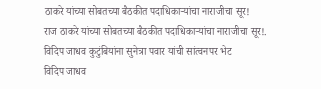ठाकरे यांच्या सोबतच्या बैठकीत पदाधिकाऱ्यांचा नाराजीचा सूर!
राज ठाकरे यांच्या सोबतच्या बैठकीत पदाधिकाऱ्यांचा नाराजीचा सूर!.
विदिप जाधव कुटुंबियांना सुनेत्रा पवार यांची सांत्वनपर भेट
विदिप जाधव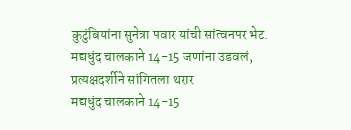कुटुंबियांना सुनेत्रा पवार यांची सांत्वनपर भेट.
मद्यधुंद चालकाने 14-15 जणांना उडवलं, प्रत्यक्षदर्शीने सांगितला थरार
मद्यधुंद चालकाने 14-15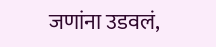जणांना उडवलं,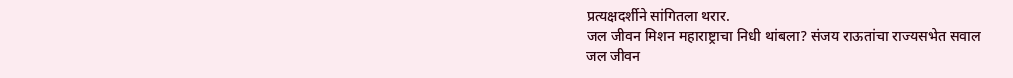प्रत्यक्षदर्शीने सांगितला थरार.
जल जीवन मिशन महाराष्ट्राचा निधी थांबला? संजय राऊतांचा राज्यसभेत सवाल
जल जीवन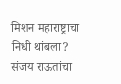मिशन महाराष्ट्राचा निधी थांबला? संजय राऊतांचा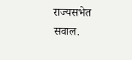राज्यसभेत सवाल.